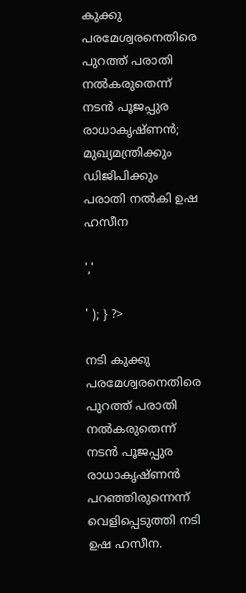കുക്കു പരമേശ്വരനെതിരെ പുറത്ത് പരാതി നൽകരുതെന്ന് നടന്‍ പൂജപ്പുര രാധാകൃഷ്ണന്‍; മുഖ്യമന്ത്രിക്കും ഡിജിപിക്കും പരാതി നല്‍കി ഉഷ ഹസീന

','

' ); } ?>

നടി കുക്കു പരമേശ്വരനെതിരെ പുറത്ത് പരാതി നൽകരുതെന്ന് നടന്‍ പൂജപ്പുര രാധാകൃഷ്ണന്‍ പറഞ്ഞിരുന്നെന്ന് വെളിപ്പെടുത്തി നടി ഉഷ ഹസീന.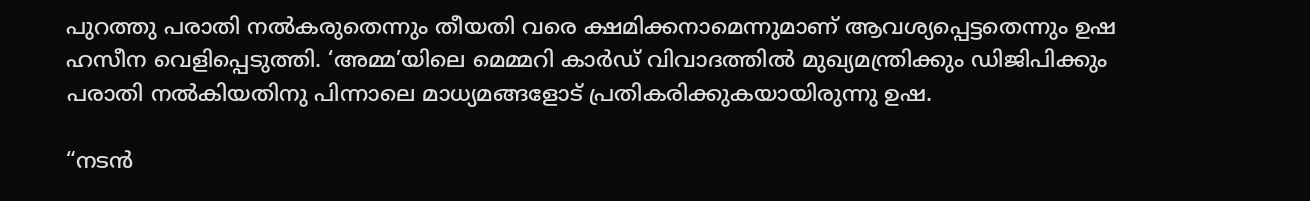പുറത്തു പരാതി നൽകരുതെന്നും തീയതി വരെ ക്ഷമിക്കനാമെന്നുമാണ് ആവശ്യപ്പെട്ടതെന്നും ഉഷ ഹസീന വെളിപ്പെടുത്തി. ‘അമ്മ’യിലെ മെമ്മറി കാര്‍ഡ് വിവാദത്തില്‍ മുഖ്യമന്ത്രിക്കും ഡിജിപിക്കും പരാതി നല്‍കിയതിനു പിന്നാലെ മാധ്യമങ്ങളോട് പ്രതികരിക്കുകയായിരുന്നു ഉഷ.

“നടന്‍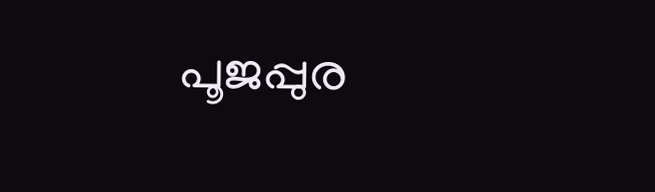പൂജപ്പുര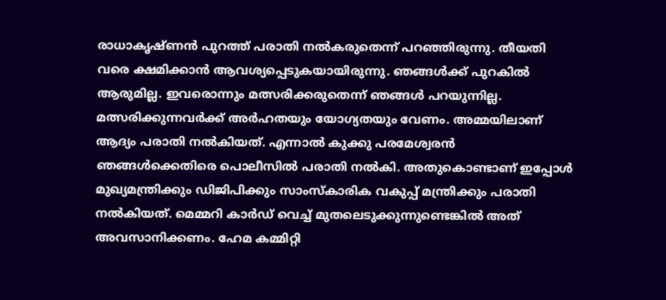രാധാകൃഷ്ണന്‍ പുറത്ത് പരാതി നല്‍കരുതെന്ന് പറഞ്ഞിരുന്നു. തീയതി വരെ ക്ഷമിക്കാന്‍ ആവശ്യപ്പെടുകയായിരുന്നു. ഞങ്ങള്‍ക്ക് പുറകില്‍ ആരുമില്ല. ഇവരൊന്നും മത്സരിക്കരുതെന്ന് ഞങ്ങള്‍ പറയുന്നില്ല. മത്സരിക്കുന്നവര്‍ക്ക് അര്‍ഹതയും യോഗ്യതയും വേണം. അമ്മയിലാണ് ആദ്യം പരാതി നല്‍കിയത്. എന്നാല്‍ കുക്കു പരമേശ്വരന്‍ ഞങ്ങള്‍ക്കെതിരെ പൊലീസില്‍ പരാതി നല്‍കി. അതുകൊണ്ടാണ് ഇപ്പോള്‍ മുഖ്യമന്ത്രിക്കും ഡിജിപിക്കും സാംസ്‌കാരിക വകുപ്പ് മന്ത്രിക്കും പരാതി നല്‍കിയത്. മെമ്മറി കാര്‍ഡ് വെച്ച് മുതലെടുക്കുന്നുണ്ടെങ്കില്‍ അത് അവസാനിക്കണം. ഹേമ കമ്മിറ്റി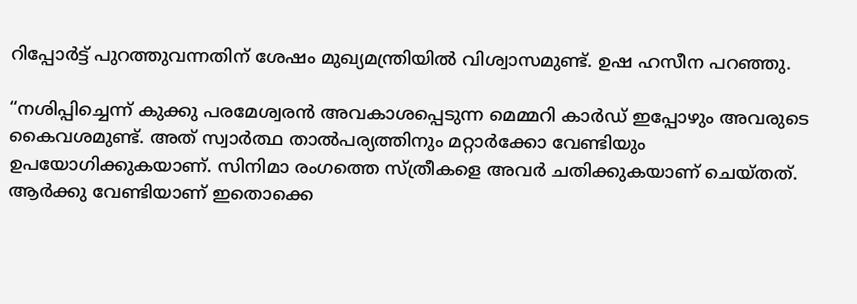റിപ്പോര്‍ട്ട് പുറത്തുവന്നതിന് ശേഷം മുഖ്യമന്ത്രിയില്‍ വിശ്വാസമുണ്ട്. ഉഷ ഹസീന പറഞ്ഞു.

“നശിപ്പിച്ചെന്ന് കുക്കു പരമേശ്വരൻ അവകാശപ്പെടുന്ന മെമ്മറി കാര്‍ഡ് ഇപ്പോഴും അവരുടെ കൈവശമുണ്ട്. അത് സ്വാര്‍ത്ഥ താല്‍പര്യത്തിനും മറ്റാര്‍ക്കോ വേണ്ടിയും ഉപയോഗിക്കുകയാണ്. സിനിമാ രംഗത്തെ സ്ത്രീകളെ അവര്‍ ചതിക്കുകയാണ് ചെയ്തത്. ആര്‍ക്കു വേണ്ടിയാണ് ഇതൊക്കെ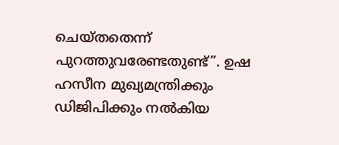ചെയ്തതെന്ന് പുറത്തുവരേണ്ടതുണ്ട്”. ഉഷ ഹസീന മുഖ്യമന്ത്രിക്കും ഡിജിപിക്കും നൽകിയ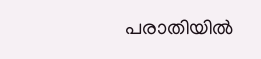പരാതിയിൽ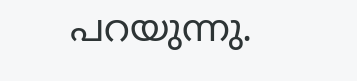പറയുന്നു.